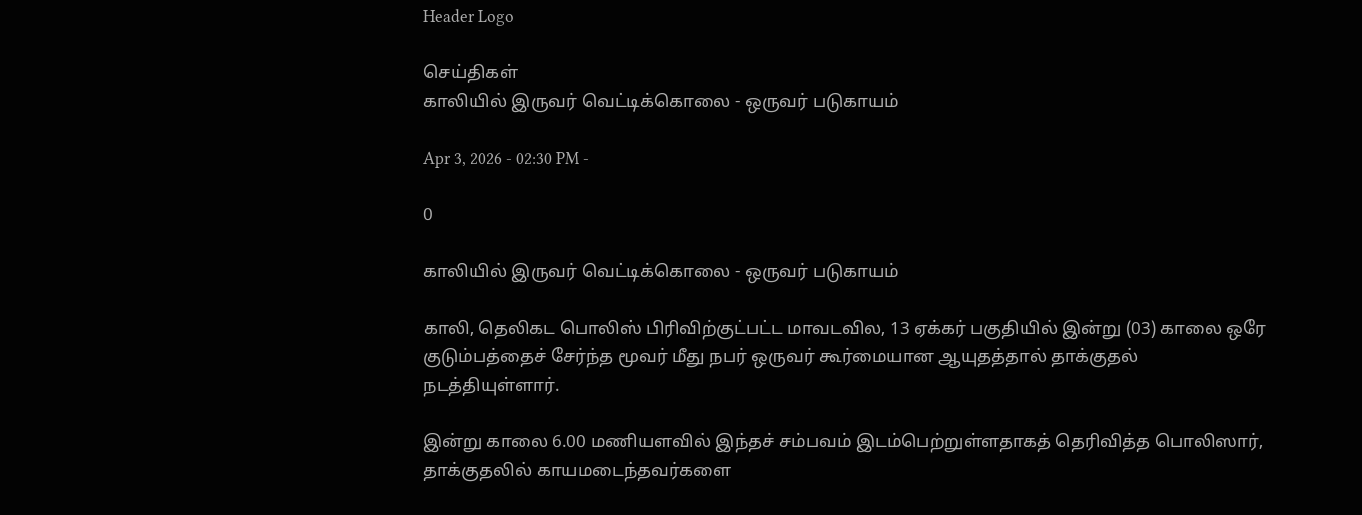Header Logo

செய்திகள்
காலியில் இருவர் வெட்டிக்கொலை - ஒருவர் படுகாயம்

Apr 3, 2026 - 02:30 PM -

0

காலியில் இருவர் வெட்டிக்கொலை - ஒருவர் படுகாயம்

காலி, தெலிகட பொலிஸ் பிரிவிற்குட்பட்ட மாவடவில, 13 ஏக்கர் பகுதியில் இன்று (03) காலை ஒரே குடும்பத்தைச் சேர்ந்த மூவர் மீது நபர் ஒருவர் கூர்மையான ஆயுதத்தால் தாக்குதல் நடத்தியுள்ளார்.

இன்று காலை 6.00 மணியளவில் இந்தச் சம்பவம் இடம்பெற்றுள்ளதாகத் தெரிவித்த பொலிஸார், தாக்குதலில் காயமடைந்தவர்களை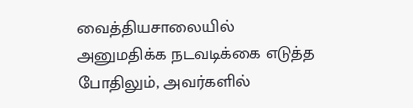வைத்தியசாலையில் அனுமதிக்க நடவடிக்கை எடுத்த போதிலும், அவர்களில்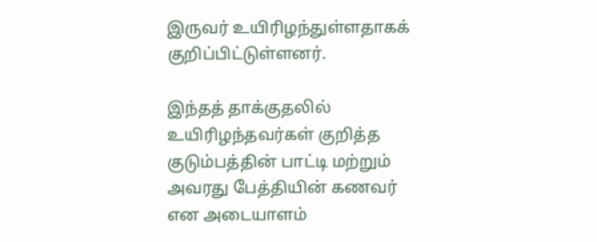இருவர் உயிரிழந்துள்ளதாகக் குறிப்பிட்டுள்ளனர்.

இந்தத் தாக்குதலில் உயிரிழந்தவர்கள் குறித்த குடும்பத்தின் பாட்டி மற்றும் அவரது பேத்தியின் கணவர் என அடையாளம்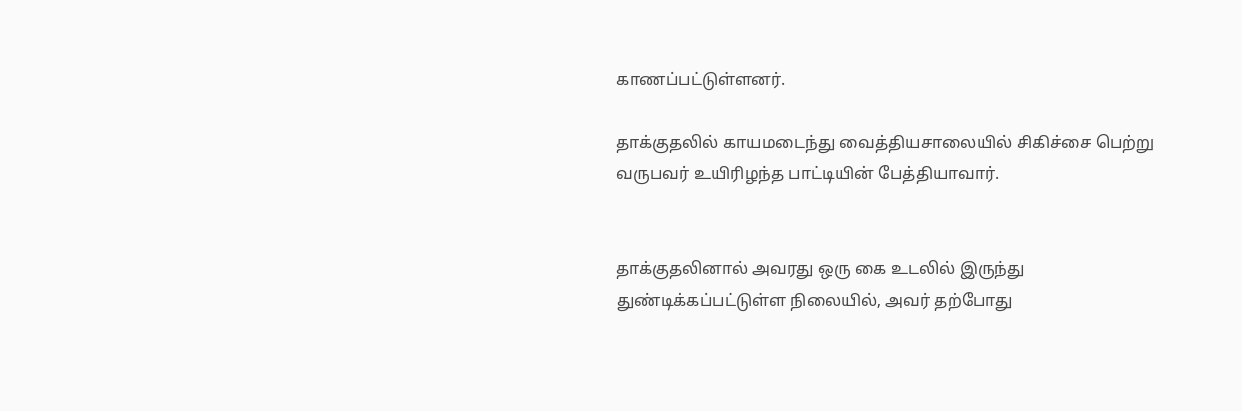காணப்பட்டுள்ளனர்.

தாக்குதலில் காயமடைந்து வைத்தியசாலையில் சிகிச்சை பெற்று வருபவர் உயிரிழந்த பாட்டியின் பேத்தியாவார்.


தாக்குதலினால் அவரது ஒரு கை உடலில் இருந்து துண்டிக்கப்பட்டுள்ள நிலையில், அவர் தற்போது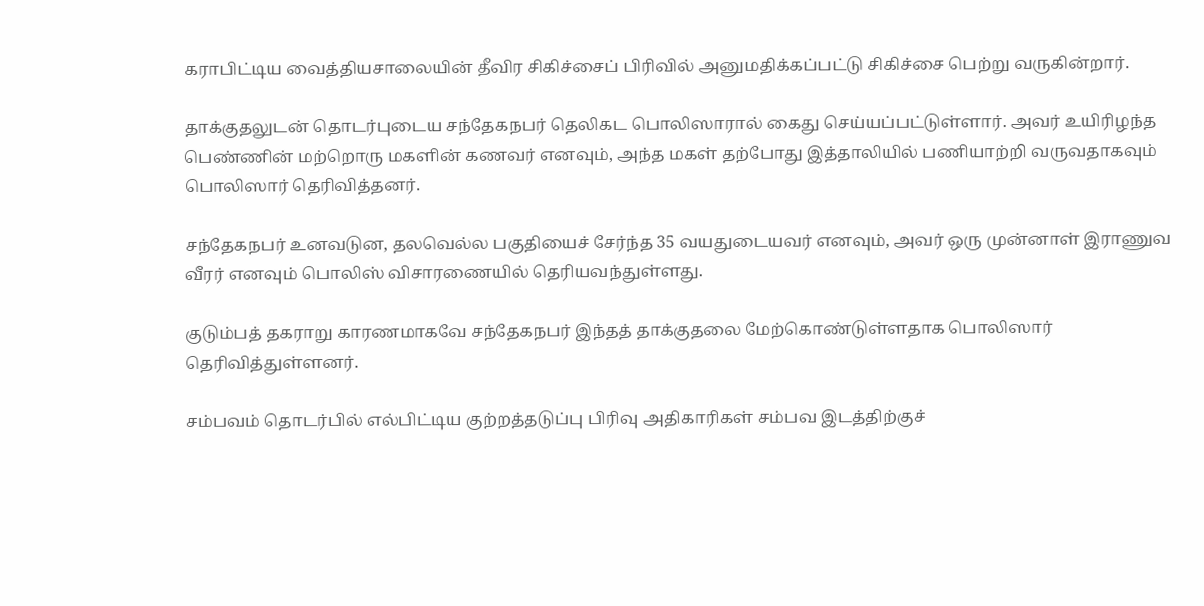கராபிட்டிய வைத்தியசாலையின் தீவிர சிகிச்சைப் பிரிவில் அனுமதிக்கப்பட்டு சிகிச்சை பெற்று வருகின்றார்.

தாக்குதலுடன் தொடர்புடைய சந்தேகநபர் தெலிகட பொலிஸாரால் கைது செய்யப்பட்டுள்ளார். அவர் உயிரிழந்த பெண்ணின் மற்றொரு மகளின் கணவர் எனவும், அந்த மகள் தற்போது இத்தாலியில் பணியாற்றி வருவதாகவும் பொலிஸார் தெரிவித்தனர்.

சந்தேகநபர் உனவடுன, தலவெல்ல பகுதியைச் சேர்ந்த 35 வயதுடையவர் எனவும், அவர் ஒரு முன்னாள் இராணுவ வீரர் எனவும் பொலிஸ் விசாரணையில் தெரியவந்துள்ளது.

குடும்பத் தகராறு காரணமாகவே சந்தேகநபர் இந்தத் தாக்குதலை மேற்கொண்டுள்ளதாக பொலிஸார் தெரிவித்துள்ளனர்.

சம்பவம் தொடர்பில் எல்பிட்டிய குற்றத்தடுப்பு பிரிவு அதிகாரிகள் சம்பவ இடத்திற்குச்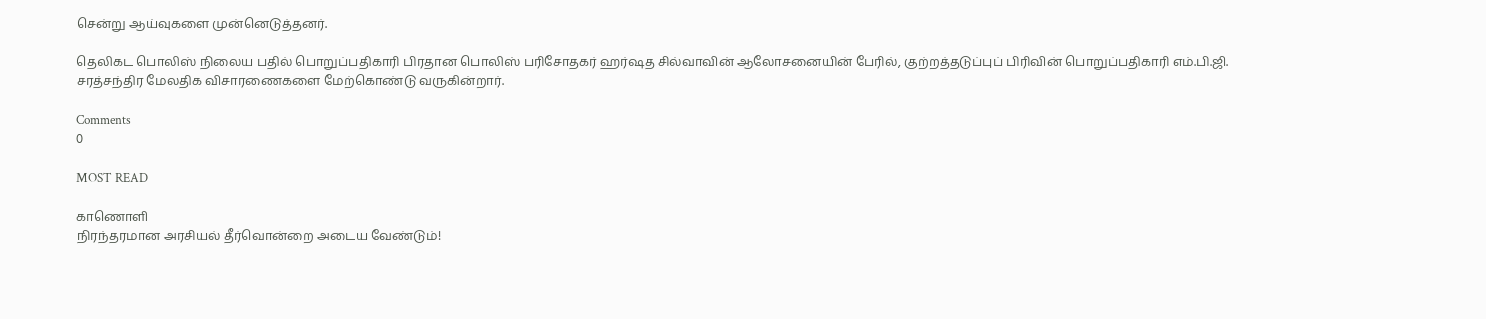சென்று ஆய்வுகளை முன்னெடுத்தனர்.

தெலிகட பொலிஸ் நிலைய பதில் பொறுப்பதிகாரி பிரதான பொலிஸ் பரிசோதகர் ஹர்ஷத சில்வாவின் ஆலோசனையின் பேரில், குற்றத்தடுப்புப் பிரிவின் பொறுப்பதிகாரி எம்.பி.ஜி. சரத்சந்திர மேலதிக விசாரணைகளை மேற்கொண்டு வருகின்றார்.

Comments
0

MOST READ

காணொளி
நிரந்தரமான அரசியல் தீர்வொன்றை அடைய வேண்டும்!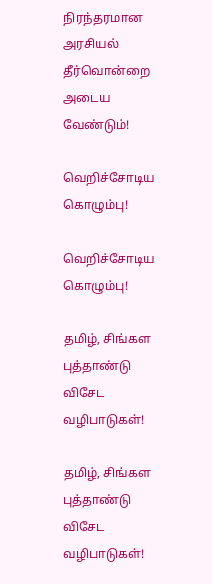நிரந்தரமான அரசியல் தீர்வொன்றை அடைய வேண்டும்!

வெறிச்சோடிய கொழும்பு!

வெறிச்சோடிய கொழும்பு!

தமிழ், சிங்கள புத்தாண்டு விசேட வழிபாடுகள்!

தமிழ், சிங்கள புத்தாண்டு விசேட வழிபாடுகள்!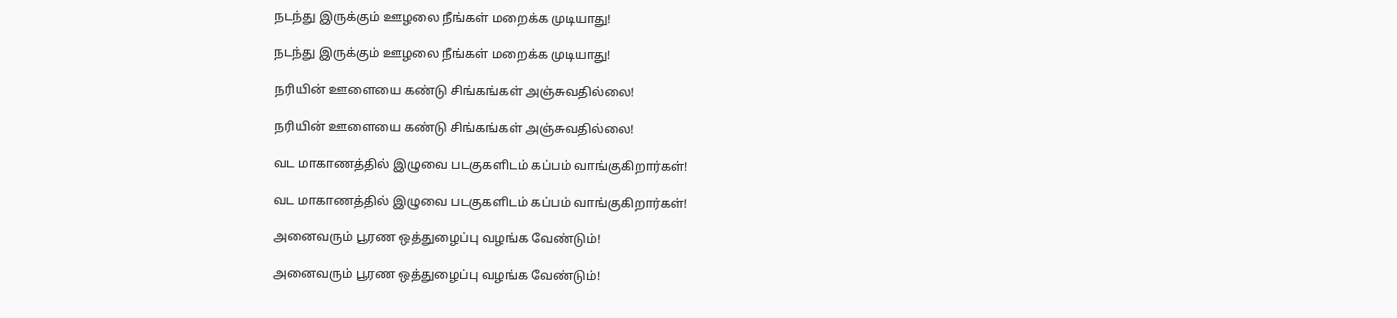நடந்து இருக்கும் ஊழலை நீங்கள் மறைக்க முடியாது!

நடந்து இருக்கும் ஊழலை நீங்கள் மறைக்க முடியாது!

நரியின் ஊளையை கண்டு சிங்கங்கள் அஞ்சுவதில்லை!

நரியின் ஊளையை கண்டு சிங்கங்கள் அஞ்சுவதில்லை!

வட மாகாணத்தில் இழுவை படகுகளிடம் கப்பம் வாங்குகிறார்கள்!

வட மாகாணத்தில் இழுவை படகுகளிடம் கப்பம் வாங்குகிறார்கள்!

அனைவரும் பூரண ஒத்துழைப்பு வழங்க வேண்டும்!

அனைவரும் பூரண ஒத்துழைப்பு வழங்க வேண்டும்!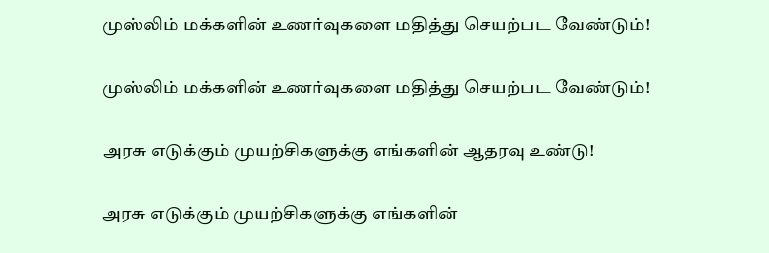முஸ்லிம் மக்களின் உணர்வுகளை மதித்து செயற்பட வேண்டும்!

முஸ்லிம் மக்களின் உணர்வுகளை மதித்து செயற்பட வேண்டும்!

அரசு எடுக்கும் முயற்சிகளுக்கு எங்களின் ஆதரவு உண்டு!

அரசு எடுக்கும் முயற்சிகளுக்கு எங்களின்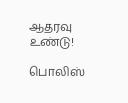ஆதரவு உண்டு!

பொலிஸ்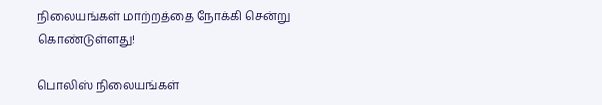நிலையங்கள் மாற்றத்தை நோக்கி சென்று கொண்டுள்ளது!

பொலிஸ் நிலையங்கள்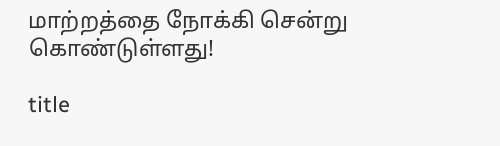மாற்றத்தை நோக்கி சென்று கொண்டுள்ளது!

title